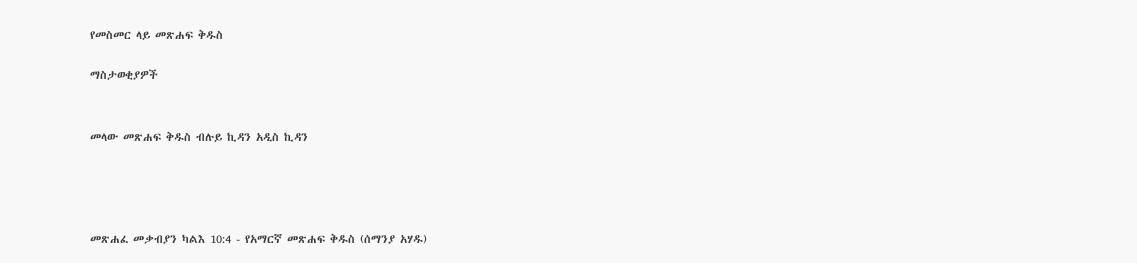የመስመር ላይ መጽሐፍ ቅዱስ

ማስታወቂያዎች


መላው መጽሐፍ ቅዱስ ብሉይ ኪዳን አዲስ ኪዳን




መጽሐፈ መቃብያን ካልእ 10:4 - የአማርኛ መጽሐፍ ቅዱስ (ሰማንያ አሃዱ)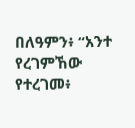በለዓምን፥ “አንተ የረገምኸው የተረገመ፥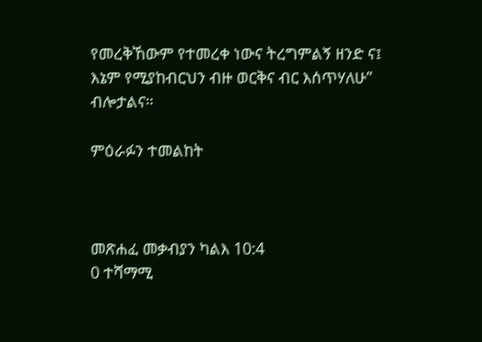የመረቅኸውም የተመረቀ ነውና ትረግምልኝ ዘንድ ና፤ እኔም የሚያከብርህን ብዙ ወርቅና ብር እሰጥሃለሁ” ብሎታልና።

ምዕራፉን ተመልከት



መጽሐፈ መቃብያን ካልእ 10:4
0 ተሻማሚ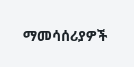ማመሳሰሪያዎች